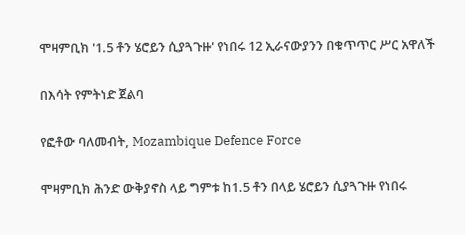ሞዛምቢክ '1.5 ቶን ሄሮይን ሲያጓጉዙ' የነበሩ 12 ኢራናውያንን በቁጥጥር ሥር አዋለች

በእሳት የምትነድ ጀልባ

የፎቶው ባለመብት, Mozambique Defence Force

ሞዛምቢክ ሕንድ ውቅያኖስ ላይ ግምቱ ከ1.5 ቶን በላይ ሄሮይን ሲያጓጉዙ የነበሩ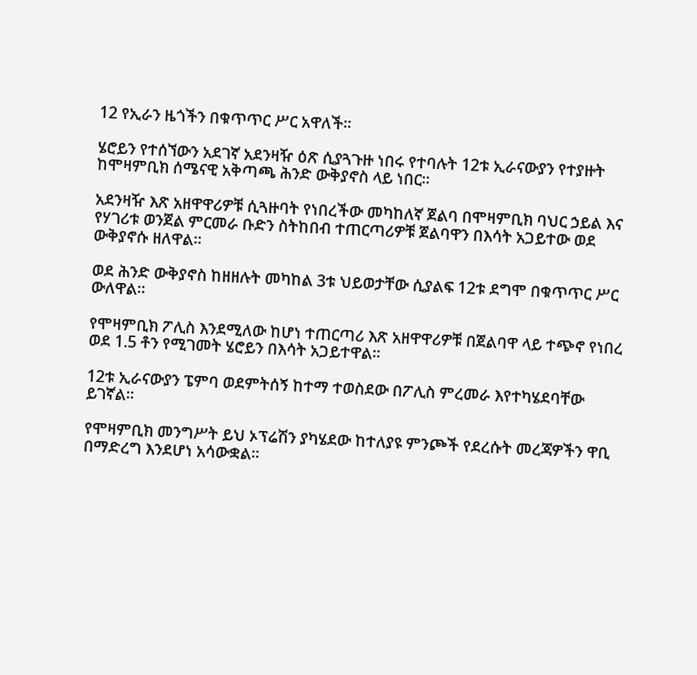12 የኢራን ዜጎችን በቁጥጥር ሥር አዋለች።

ሄሮይን የተሰኘውን አደገኛ አደንዛዥ ዕጽ ሲያጓጉዙ ነበሩ የተባሉት 12ቱ ኢራናውያን የተያዙት ከሞዛምቢክ ሰሜናዊ አቅጣጫ ሕንድ ውቅያኖስ ላይ ነበር።

አደንዛዥ እጽ አዘዋዋሪዎቹ ሲጓዙባት የነበረችው መካከለኛ ጀልባ በሞዛምቢክ ባህር ኃይል እና የሃገሪቱ ወንጀል ምርመራ ቡድን ስትከበብ ተጠርጣሪዎቹ ጀልባዋን በእሳት አጋይተው ወደ ውቅያኖሱ ዘለዋል።

ወደ ሕንድ ውቅያኖስ ከዘዘሉት መካከል 3ቱ ህይወታቸው ሲያልፍ 12ቱ ደግሞ በቁጥጥር ሥር ውለዋል።

የሞዛምቢክ ፖሊስ እንደሚለው ከሆነ ተጠርጣሪ እጽ አዘዋዋሪዎቹ በጀልባዋ ላይ ተጭኖ የነበረ ወደ 1.5 ቶን የሚገመት ሄሮይን በእሳት አጋይተዋል።

12ቱ ኢራናውያን ፔምባ ወደምትሰኝ ከተማ ተወስደው በፖሊስ ምረመራ እየተካሄደባቸው ይገኛል።

የሞዛምቢክ መንግሥት ይህ ኦፕሬሽን ያካሄደው ከተለያዩ ምንጮች የደረሱት መረጃዎችን ዋቢ በማድረግ እንደሆነ አሳውቋል።